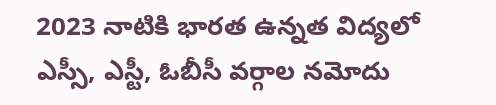2023 నాటికి భారత ఉన్నత విద్యలో ఎస్సీ, ఎస్టీ, ఓబీసీ వర్గాల నమోదు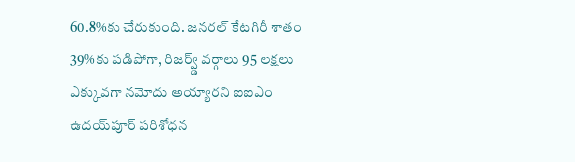60.8%కు చేరుకుంది. జనరల్ కేటగిరీ శాతం 39%కు పడిపోగా, రిజర్వ్డ్ వర్గాలు 95 లక్షలు ఎక్కువగా నమోదు అయ్యారని ఐఐఎం ఉదయ్‌పూర్ పరిశోధన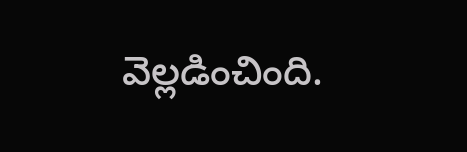వెల్లడించింది.